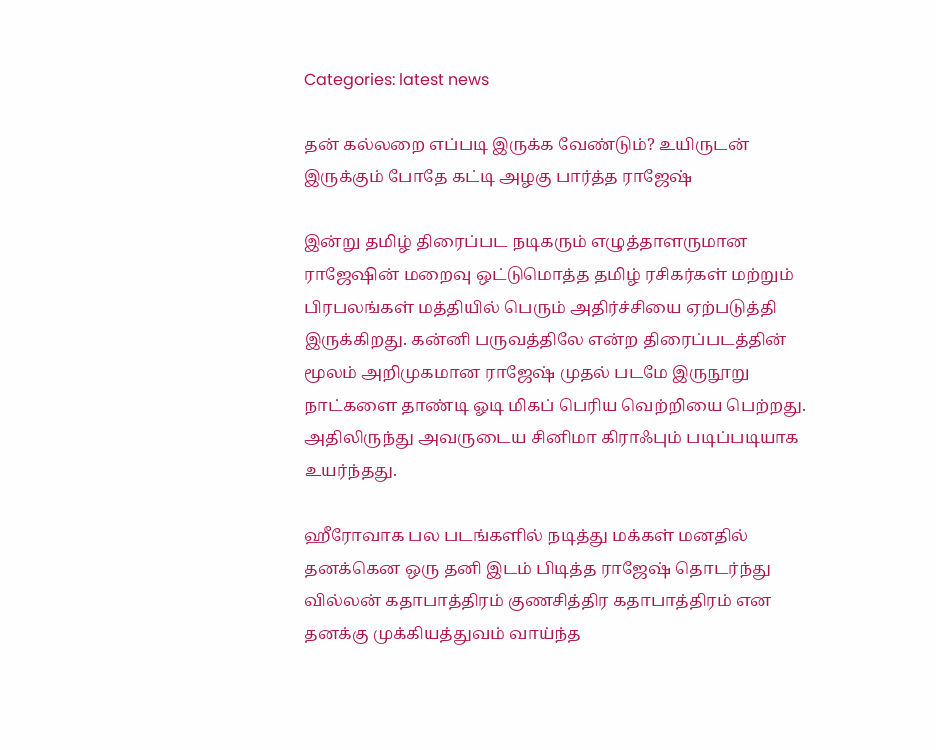Categories: latest news

தன் கல்லறை எப்படி இருக்க வேண்டும்? உயிருடன் இருக்கும் போதே கட்டி அழகு பார்த்த ராஜேஷ்

இன்று தமிழ் திரைப்பட நடிகரும் எழுத்தாளருமான ராஜேஷின் மறைவு ஒட்டுமொத்த தமிழ் ரசிகர்கள் மற்றும் பிரபலங்கள் மத்தியில் பெரும் அதிர்ச்சியை ஏற்படுத்தி இருக்கிறது. கன்னி பருவத்திலே என்ற திரைப்படத்தின் மூலம் அறிமுகமான ராஜேஷ் முதல் படமே இருநூறு நாட்களை தாண்டி ஓடி மிகப் பெரிய வெற்றியை பெற்றது. அதிலிருந்து அவருடைய சினிமா கிராஃபும் படிப்படியாக உயர்ந்தது.

ஹீரோவாக பல படங்களில் நடித்து மக்கள் மனதில் தனக்கென ஒரு தனி இடம் பிடித்த ராஜேஷ் தொடர்ந்து வில்லன் கதாபாத்திரம் குணசித்திர கதாபாத்திரம் என தனக்கு முக்கியத்துவம் வாய்ந்த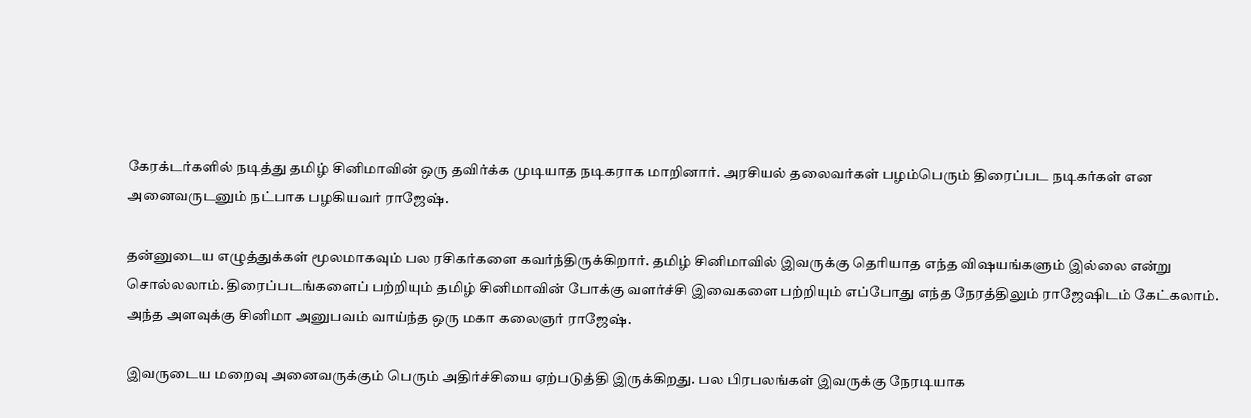கேரக்டர்களில் நடித்து தமிழ் சினிமாவின் ஒரு தவிர்க்க முடியாத நடிகராக மாறினார். அரசியல் தலைவர்கள் பழம்பெரும் திரைப்பட நடிகர்கள் என அனைவருடனும் நட்பாக பழகியவர் ராஜேஷ்.

தன்னுடைய எழுத்துக்கள் மூலமாகவும் பல ரசிகர்களை கவர்ந்திருக்கிறார். தமிழ் சினிமாவில் இவருக்கு தெரியாத எந்த விஷயங்களும் இல்லை என்று சொல்லலாம். திரைப்படங்களைப் பற்றியும் தமிழ் சினிமாவின் போக்கு வளர்ச்சி இவைகளை பற்றியும் எப்போது எந்த நேரத்திலும் ராஜேஷிடம் கேட்கலாம். அந்த அளவுக்கு சினிமா அனுபவம் வாய்ந்த ஒரு மகா கலைஞர் ராஜேஷ்.

இவருடைய மறைவு அனைவருக்கும் பெரும் அதிர்ச்சியை ஏற்படுத்தி இருக்கிறது. பல பிரபலங்கள் இவருக்கு நேரடியாக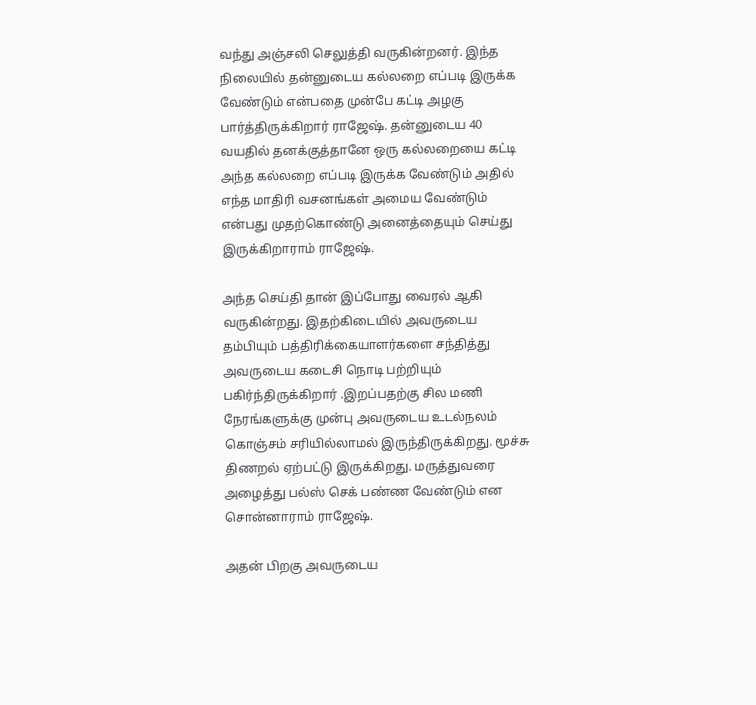வந்து அஞ்சலி செலுத்தி வருகின்றனர். இந்த நிலையில் தன்னுடைய கல்லறை எப்படி இருக்க வேண்டும் என்பதை முன்பே கட்டி அழகு பார்த்திருக்கிறார் ராஜேஷ். தன்னுடைய 40 வயதில் தனக்குத்தானே ஒரு கல்லறையை கட்டி அந்த கல்லறை எப்படி இருக்க வேண்டும் அதில் எந்த மாதிரி வசனங்கள் அமைய வேண்டும் என்பது முதற்கொண்டு அனைத்தையும் செய்து இருக்கிறாராம் ராஜேஷ்.

அந்த செய்தி தான் இப்போது வைரல் ஆகி வருகின்றது. இதற்கிடையில் அவருடைய தம்பியும் பத்திரிக்கையாளர்களை சந்தித்து அவருடைய கடைசி நொடி பற்றியும் பகிர்ந்திருக்கிறார் .இறப்பதற்கு சில மணி நேரங்களுக்கு முன்பு அவருடைய உடல்நலம் கொஞ்சம் சரியில்லாமல் இருந்திருக்கிறது. மூச்சு திணறல் ஏற்பட்டு இருக்கிறது. மருத்துவரை அழைத்து பல்ஸ் செக் பண்ண வேண்டும் என சொன்னாராம் ராஜேஷ்.

அதன் பிறகு அவருடைய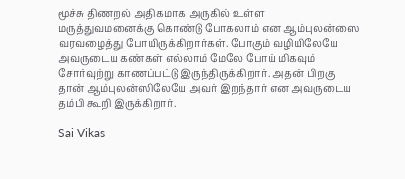மூச்சு திணறல் அதிகமாக அருகில் உள்ள மருத்துவமனைக்கு கொண்டு போகலாம் என ஆம்புலன்ஸை வரவழைத்து போயிருக்கிறார்கள். போகும் வழியிலேயே அவருடைய கண்கள் எல்லாம் மேலே போய் மிகவும் சோர்வுற்று காணப்பட்டு இருந்திருக்கிறார். அதன் பிறகு தான் ஆம்புலன்ஸிலேயே அவர் இறந்தார் என அவருடைய தம்பி கூறி இருக்கிறார்.

Sai Vikas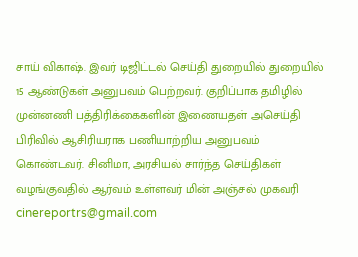சாய் விகாஷ். இவர் டிஜிட்டல் செய்தி துறையில் துறையில் 15 ஆண்டுகள் அனுபவம் பெற்றவர். குறிப்பாக தமிழில் முன்னணி பத்திரிக்கைகளின் இணையதள் அசெய்தி பிரிவில் ஆசிரியராக பணியாற்றிய அனுபவம் கொண்டவர். சினிமா, அரசியல் சார்ந்த செய்திகள் வழங்குவதில் ஆர்வம் உள்ளவர் மின் அஞ்சல் முகவரி cinereportrs@gmail.com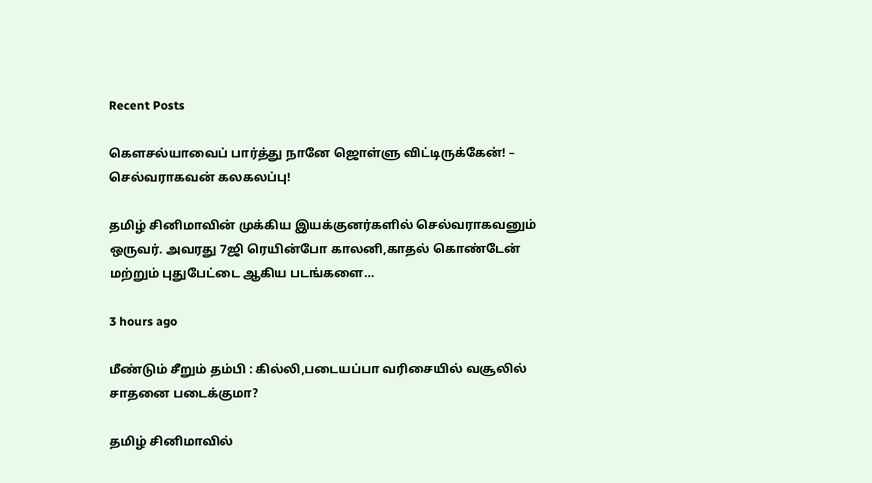Recent Posts

கௌசல்யாவைப் பார்த்து நானே ஜொள்ளு விட்டிருக்கேன்! – செல்வராகவன் கலகலப்பு!

தமிழ் சினிமாவின் முக்கிய இயக்குனர்களில் செல்வராகவனும் ஒருவர். அவரது 7ஜி ரெயின்போ காலனி,காதல் கொண்டேன் மற்றும் புதுபேட்டை ஆகிய படங்களை…

3 hours ago

மீண்டும் சீறும் தம்பி : கில்லி,படையப்பா வரிசையில் வசூலில் சாதனை படைக்குமா?

தமிழ் சினிமாவில்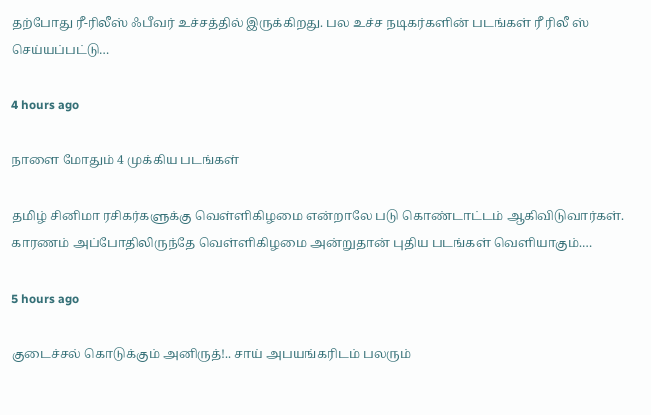தற்போது ரீ-ரிலீஸ் ஃபீவர் உச்சத்தில் இருக்கிறது. பல உச்ச நடிகர்களின் படங்கள் ரீ ரிலீ ஸ் செய்யப்பட்டு…

4 hours ago

நாளை மோதும் 4 முக்கிய படங்கள்

தமிழ் சினிமா ரசிகர்களுக்கு வெள்ளிகிழமை என்றாலே படு கொண்டாட்டம் ஆகிவிடுவார்கள். காரணம் அப்போதிலிருந்தே வெள்ளிகிழமை அன்றுதான் புதிய படங்கள் வெளியாகும்.…

5 hours ago

குடைச்சல் கொடுக்கும் அனிருத்!.. சாய் அபயங்கரிடம் பலரும்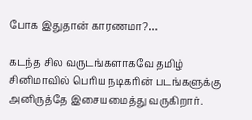போக இதுதான் காரணமா?…

கடந்த சில வருடங்களாகவே தமிழ் சினிமாவில் பெரிய நடிகரின் படங்களுக்கு அனிருத்தே இசையமைத்து வருகிறார்.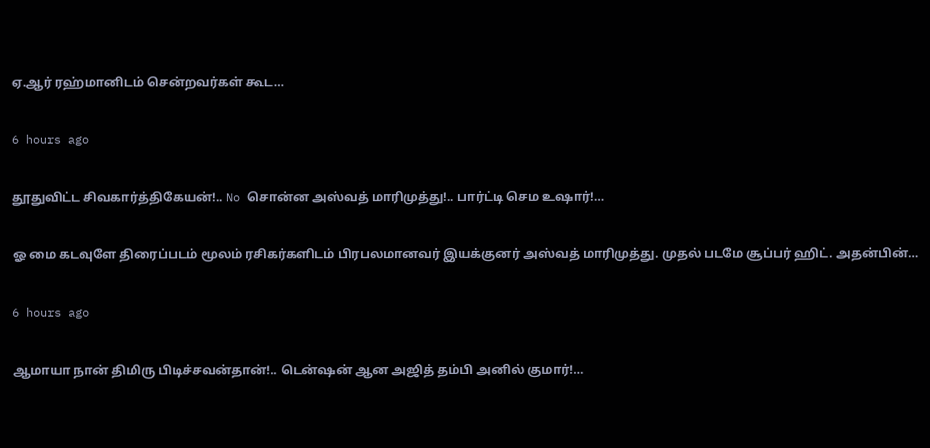ஏ.ஆர் ரஹ்மானிடம் சென்றவர்கள் கூட…

6 hours ago

தூதுவிட்ட சிவகார்த்திகேயன்!.. No சொன்ன அஸ்வத் மாரிமுத்து!.. பார்ட்டி செம உஷார்!…

ஓ மை கடவுளே திரைப்படம் மூலம் ரசிகர்களிடம் பிரபலமானவர் இயக்குனர் அஸ்வத் மாரிமுத்து. முதல் படமே சூப்பர் ஹிட். அதன்பின்…

6 hours ago

ஆமாயா நான் திமிரு பிடிச்சவன்தான்!.. டென்ஷன் ஆன அஜித் தம்பி அனில் குமார்!…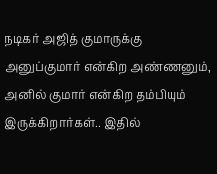நடிகர் அஜித் குமாருக்கு அனுப்குமார் என்கிற அண்ணனும், அனில் குமார் என்கிற தம்பியும் இருக்கிறார்கள்.. இதில்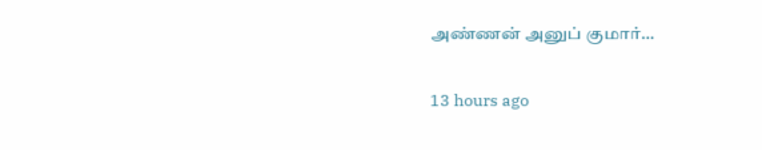அண்ணன் அனுப் குமார்…

13 hours ago